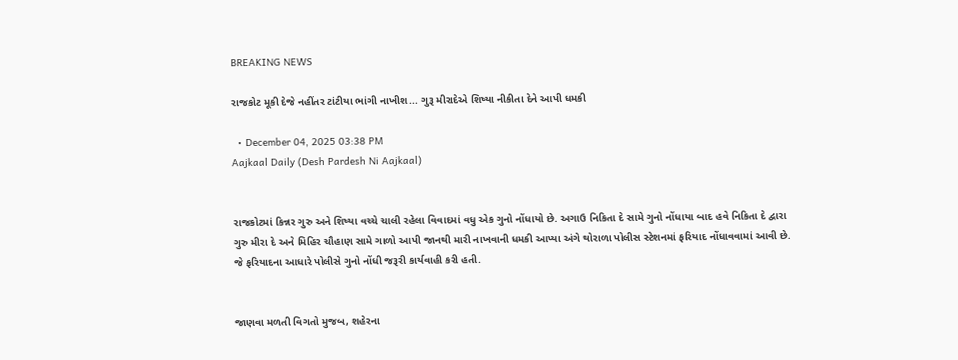BREAKING NEWS

રાજકોટ મૂકી દેજે નહીંતર ટાંટીયા ભાંગી નાખીશ... ગુરૂ મીરાદેએ શિષ્યા નીકીતા દેને આપી ધમકી

  • December 04, 2025 03:38 PM
Aajkaal Daily (Desh Pardesh Ni Aajkaal)


રાજકોટમાં કિન્નર ગુરુ અને શિષ્યા વચ્ચે ચાલી રહેલા વિવાદમાં વધુ એક ગુનો નોંધાયો છે. અગાઉ નિકિતા દે સામે ગુનો નોંધાયા બાદ હવે નિકિતા દે દ્વારા ગુરુ મીરા દે અને મિહિર ચૌહાણ સામે ગાળો આપી જાનથી મારી નાખવાની ધમકી આપ્યા અંગે થોરાળા પોલીસ સ્ટેશનમાં ફરિયાદ નોંધાવવામાં આવી છે. જે ફરિયાદના આધારે પોલીસે ગુનો નોંધી જરૂરી કાર્યવાહી કરી હતી.


જાણવા મળતી વિગતો મુજબ, શહેરના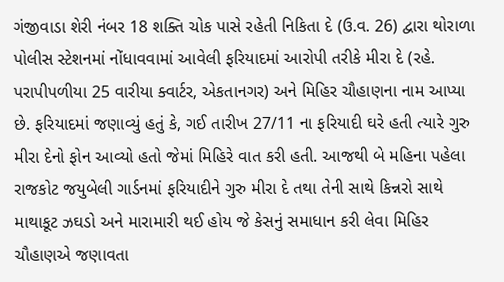ગંજીવાડા શેરી નંબર 18 શક્તિ ચોક પાસે રહેતી નિકિતા દે (ઉ.વ. 26) દ્વારા થોરાળા પોલીસ સ્ટેશનમાં નોંધાવવામાં આવેલી ફરિયાદમાં આરોપી તરીકે મીરા દે (રહે. પરાપીપળીયા 25 વારીયા ક્વાર્ટર, એકતાનગર) અને મિહિર ચૌહાણના નામ આપ્યા છે. ફરિયાદમાં જણાવ્યું હતું કે, ગઈ તારીખ 27/11 ના ફરિયાદી ઘરે હતી ત્યારે ગુરુ મીરા દેનો ફોન આવ્યો હતો જેમાં મિહિરે વાત કરી હતી. આજથી બે મહિના પહેલા રાજકોટ જયુબેલી ગાર્ડનમાં ફરિયાદીને ગુરુ મીરા દે તથા તેની સાથે કિન્નરો સાથે માથાકૂટ ઝઘડો અને મારામારી થઈ હોય જે કેસનું સમાધાન કરી લેવા મિહિર ચૌહાણએ જણાવતા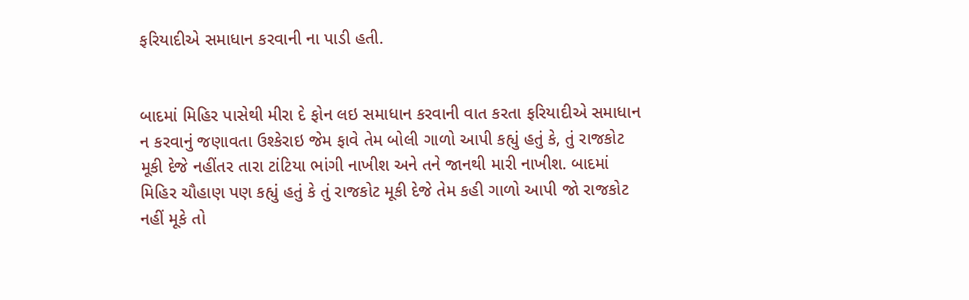ફરિયાદીએ સમાધાન કરવાની ના પાડી હતી.


બાદમાં મિહિર પાસેથી મીરા દે ફોન લઇ સમાધાન કરવાની વાત કરતા ફરિયાદીએ સમાધાન ન કરવાનું જણાવતા ઉશ્કેરાઇ જેમ ફાવે તેમ બોલી ગાળો આપી કહ્યું હતું કે, તું રાજકોટ મૂકી દેજે નહીંતર તારા ટાંટિયા ભાંગી નાખીશ અને તને જાનથી મારી નાખીશ. બાદમાં મિહિર ચૌહાણ પણ કહ્યું હતું કે તું રાજકોટ મૂકી દેજે તેમ કહી ગાળો આપી જો રાજકોટ નહીં મૂકે તો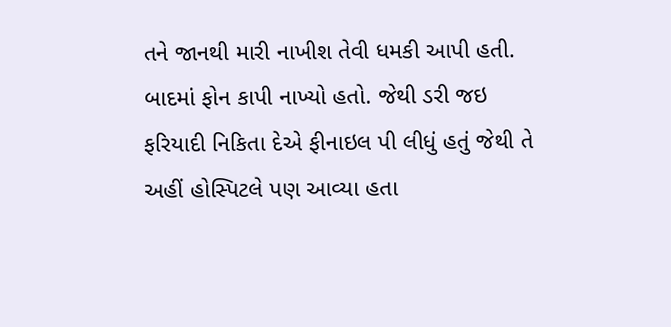તને જાનથી મારી નાખીશ તેવી ધમકી આપી હતી. બાદમાં ફોન કાપી નાખ્યો હતો. જેથી ડરી જઇ ફરિયાદી નિકિતા દેએ ફીનાઇલ પી લીધું હતું જેથી તે અહીં હોસ્પિટલે પણ આવ્યા હતા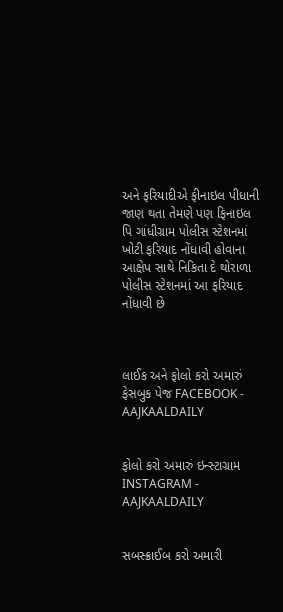અને ફરિયાદીએ ફીનાઇલ પીધાની જાણ થતા તેમણે પણ ફિનાઇલ પિ ગાંધીગ્રામ પોલીસ સ્ટેશનમાં ખોટી ફરિયાદ નોંધાવી હોવાના આક્ષેપ સાથે નિકિતા દે થોરાળા પોલીસ સ્ટેશનમાં આ ફરિયાદ નોંધાવી છે



લાઈક અને ફોલો કરો અમારું ફેસબુક પેજ FACEBOOK - AAJKAALDAILY


ફોલો કરો અમારું ઇન્સ્ટાગ્રામ INSTAGRAM - AAJKAALDAILY


સબસ્ક્રાઈબ કરો અમારી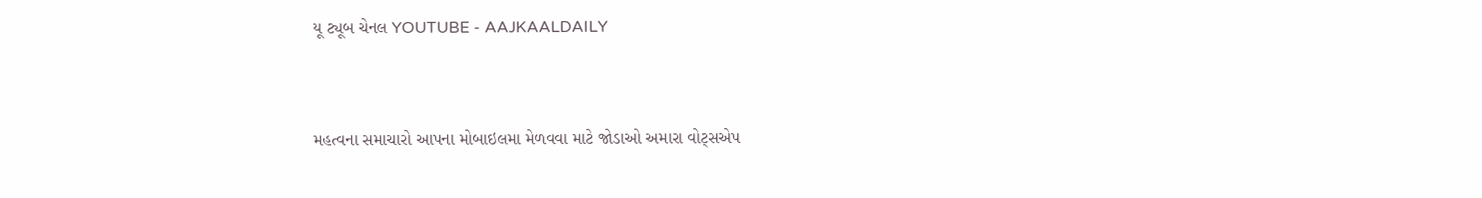યૂ ટ્યૂબ ચેનલ YOUTUBE - AAJKAALDAILY


મહત્વના સમાચારો આપના મોબાઇલમા મેળવવા માટે જોડાઓ અમારા વોટ્સએપ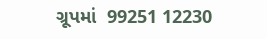ગ્રૂપમાં  99251 12230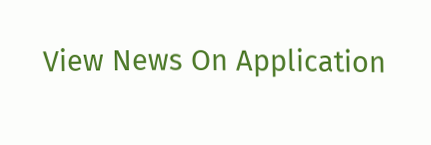View News On Application